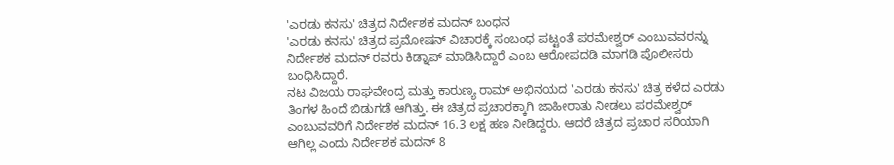'ಎರಡು ಕನಸು' ಚಿತ್ರದ ನಿರ್ದೇಶಕ ಮದನ್ ಬಂಧನ
'ಎರಡು ಕನಸು' ಚಿತ್ರದ ಪ್ರಮೋಷನ್ ವಿಚಾರಕ್ಕೆ ಸಂಬಂಧ ಪಟ್ಟಂತೆ ಪರಮೇಶ್ವರ್ ಎಂಬುವವರನ್ನು ನಿರ್ದೇಶಕ ಮದನ್ ರವರು ಕಿಡ್ನಾಪ್ ಮಾಡಿಸಿದ್ದಾರೆ ಎಂಬ ಆರೋಪದಡಿ ಮಾಗಡಿ ಪೊಲೀಸರು ಬಂಧಿಸಿದ್ದಾರೆ.
ನಟ ವಿಜಯ ರಾಘವೇಂದ್ರ ಮತ್ತು ಕಾರುಣ್ಯ ರಾಮ್ ಅಭಿನಯದ 'ಎರಡು ಕನಸು' ಚಿತ್ರ ಕಳೆದ ಎರಡು ತಿಂಗಳ ಹಿಂದೆ ಬಿಡುಗಡೆ ಆಗಿತ್ತು. ಈ ಚಿತ್ರದ ಪ್ರಚಾರಕ್ಕಾಗಿ ಜಾಹೀರಾತು ನೀಡಲು ಪರಮೇಶ್ವರ್ ಎಂಬುವವರಿಗೆ ನಿರ್ದೇಶಕ ಮದನ್ 16.3 ಲಕ್ಷ ಹಣ ನೀಡಿದ್ದರು. ಆದರೆ ಚಿತ್ರದ ಪ್ರಚಾರ ಸರಿಯಾಗಿ ಆಗಿಲ್ಲ ಎಂದು ನಿರ್ದೇಶಕ ಮದನ್ 8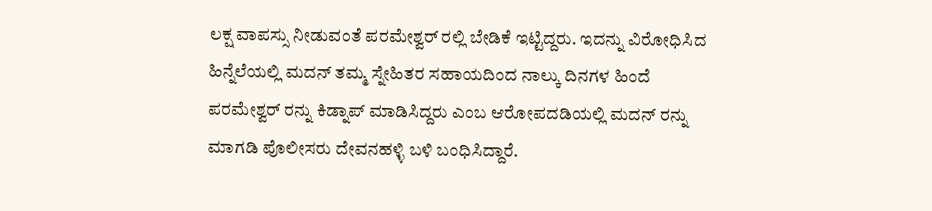ಲಕ್ಷ ವಾಪಸ್ಸು ನೀಡುವಂತೆ ಪರಮೇಶ್ವರ್ ರಲ್ಲಿ ಬೇಡಿಕೆ ಇಟ್ಟಿದ್ದರು. ಇದನ್ನು ವಿರೋಧಿಸಿದ ಹಿನ್ನೆಲೆಯಲ್ಲಿ ಮದನ್ ತಮ್ಮ ಸ್ನೇಹಿತರ ಸಹಾಯದಿಂದ ನಾಲ್ಕು ದಿನಗಳ ಹಿಂದೆ ಪರಮೇಶ್ವರ್ ರನ್ನು ಕಿಡ್ನಾಪ್ ಮಾಡಿಸಿದ್ದರು ಎಂಬ ಆರೋಪದಡಿಯಲ್ಲಿ ಮದನ್ ರನ್ನು ಮಾಗಡಿ ಪೊಲೀಸರು ದೇವನಹಳ್ಳಿ ಬಳಿ ಬಂಧಿಸಿದ್ದಾರೆ.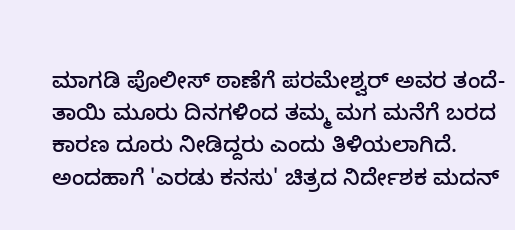ಮಾಗಡಿ ಪೊಲೀಸ್ ಠಾಣೆಗೆ ಪರಮೇಶ್ವರ್ ಅವರ ತಂದೆ-ತಾಯಿ ಮೂರು ದಿನಗಳಿಂದ ತಮ್ಮ ಮಗ ಮನೆಗೆ ಬರದ ಕಾರಣ ದೂರು ನೀಡಿದ್ದರು ಎಂದು ತಿಳಿಯಲಾಗಿದೆ.
ಅಂದಹಾಗೆ 'ಎರಡು ಕನಸು' ಚಿತ್ರದ ನಿರ್ದೇಶಕ ಮದನ್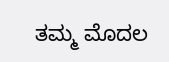ತಮ್ಮ ಮೊದಲ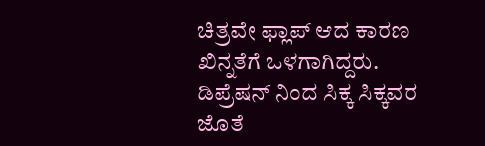ಚಿತ್ರವೇ ಫ್ಲಾಪ್ ಆದ ಕಾರಣ ಖಿನ್ನತೆಗೆ ಒಳಗಾಗಿದ್ದರು. ಡಿಪ್ರೆಷನ್ ನಿಂದ ಸಿಕ್ಕ ಸಿಕ್ಕವರ ಜೊತೆ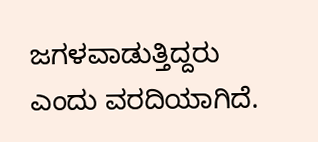ಜಗಳವಾಡುತ್ತಿದ್ದರು ಎಂದು ವರದಿಯಾಗಿದೆ.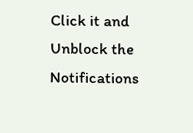Click it and Unblock the Notifications